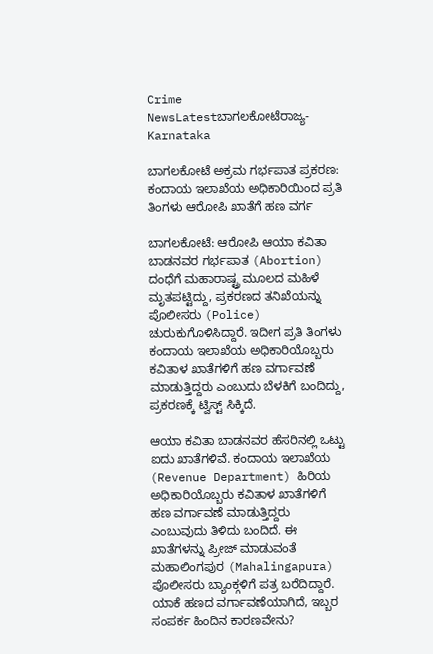Crime NewsLatestಬಾಗಲಕೋಟೆರಾಜ್ಯ-Karnataka

ಬಾಗಲಕೋಟೆ ಅಕ್ರಮ ಗರ್ಭಪಾತ ಪ್ರಕರಣ: ಕಂದಾಯ ಇಲಾಖೆಯ ಅಧಿಕಾರಿಯಿಂದ ಪ್ರತಿ ತಿಂಗಳು ಆರೋಪಿ ಖಾತೆಗೆ ಹಣ ವರ್ಗ

ಬಾಗಲಕೋಟೆ: ಆರೋಪಿ ಆಯಾ ಕವಿತಾ ಬಾಡನವರ ಗರ್ಭಪಾತ (Abortion) ದಂಧೆಗೆ ಮಹಾರಾಷ್ಟ್ರ ಮೂಲದ ಮಹಿಳೆ ಮೃತಪಟ್ಟಿದ್ದು, ಪ್ರಕರಣದ ತನಿಖೆಯನ್ನು ಪೊಲೀಸರು (Police) ಚುರುಕುಗೊಳಿಸಿದ್ದಾರೆ. ಇದೀಗ ಪ್ರತಿ ತಿಂಗಳು ಕಂದಾಯ ಇಲಾಖೆಯ ಅಧಿಕಾರಿಯೊಬ್ಬರು ಕವಿತಾಳ ಖಾತೆಗಳಿಗೆ ಹಣ ವರ್ಗಾವಣೆ ಮಾಡುತ್ತಿದ್ದರು ಎಂಬುದು ಬೆಳಕಿಗೆ ಬಂದಿದ್ದು, ಪ್ರಕರಣಕ್ಕೆ ಟ್ವಿಸ್ಟ್‌ ಸಿಕ್ಕಿದೆ.

ಆಯಾ ಕವಿತಾ ಬಾಡನವರ ಹೆಸರಿನಲ್ಲಿ ಒಟ್ಟು ಐದು ಖಾತೆಗಳಿವೆ. ಕಂದಾಯ ಇಲಾಖೆಯ (Revenue Department) ಹಿರಿಯ ಅಧಿಕಾರಿಯೊಬ್ಬರು ಕವಿತಾಳ ಖಾತೆಗಳಿಗೆ ಹಣ ವರ್ಗಾವಣೆ ಮಾಡುತ್ತಿದ್ದರು ಎಂಬುವುದು ತಿಳಿದು ಬಂದಿದೆ. ಈ ಖಾತೆಗಳನ್ನು ಪ್ರೀಜ್ ಮಾಡುವಂತೆ ಮಹಾಲಿಂಗಪುರ (Mahalingapura) ಪೊಲೀಸರು ಬ್ಯಾಂಕ್ಗಳಿಗೆ ಪತ್ರ ಬರೆದಿದ್ದಾರೆ. ಯಾಕೆ ಹಣದ ವರ್ಗಾವಣೆಯಾಗಿದೆ, ಇಬ್ಬರ ಸಂಪರ್ಕ ಹಿಂದಿನ ಕಾರಣವೇನು?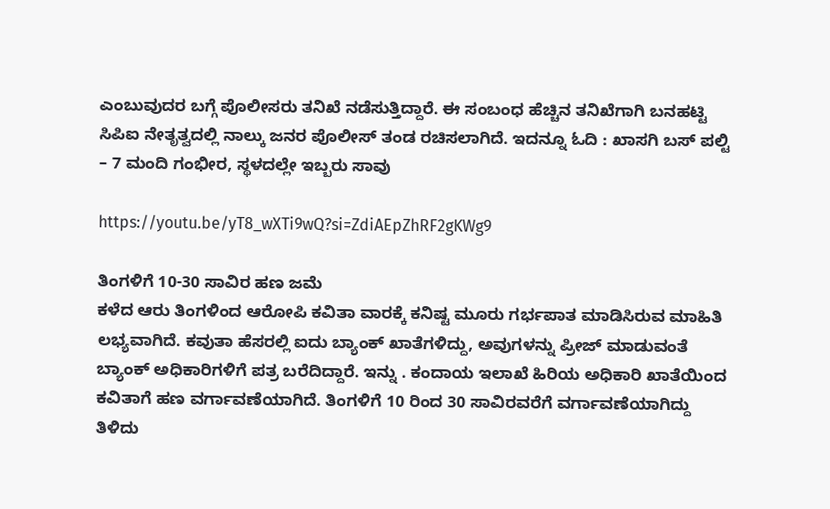ಎಂಬುವುದರ ಬಗ್ಗೆ ಪೊಲೀಸರು ತನಿಖೆ ನಡೆಸುತ್ತಿದ್ದಾರೆ. ಈ ಸಂಬಂಧ ಹೆಚ್ಚಿನ ತನಿಖೆಗಾಗಿ ಬನಹಟ್ಟಿ‌ ಸಿಪಿಐ ನೇತೃತ್ವದಲ್ಲಿ ನಾಲ್ಕು ಜನರ ಪೊಲೀಸ್ ತಂಡ ರಚಿಸಲಾಗಿದೆ. ಇದನ್ನೂ ಓದಿ : ಖಾಸಗಿ ಬಸ್ ಪಲ್ಟಿ – 7 ಮಂದಿ ಗಂಭೀರ, ಸ್ಥಳದಲ್ಲೇ ಇಬ್ಬರು ಸಾವು

https://youtu.be/yT8_wXTi9wQ?si=ZdiAEpZhRF2gKWg9

ತಿಂಗಳಿಗೆ 10-30 ಸಾವಿರ ಹಣ ಜಮೆ
ಕಳೆದ ಆರು ತಿಂಗಳಿಂದ ಆರೋಪಿ ಕವಿತಾ ವಾರಕ್ಕೆ ಕನಿಷ್ಟ ಮೂರು ಗರ್ಭಪಾತ ‌ಮಾಡಿಸಿರುವ ಮಾಹಿತಿ ಲಭ್ಯವಾಗಿದೆ. ಕವುತಾ ಹೆಸರಲ್ಲಿ ಐದು ಬ್ಯಾಂಕ್‌ ಖಾತೆಗಳಿದ್ದು, ಅವುಗಳನ್ನು ಪ್ರೀಜ್‌ ಮಾಡುವಂತೆ ಬ್ಯಾಂಕ್ ಅಧಿಕಾರಿಗಳಿಗೆ ಪತ್ರ ಬರೆದಿದ್ದಾರೆ. ಇನ್ನು . ಕಂದಾಯ ಇಲಾಖೆ ಹಿರಿಯ ಅಧಿಕಾರಿ ಖಾತೆಯಿಂದ ಕವಿತಾಗೆ ಹಣ ವರ್ಗಾವಣೆಯಾಗಿದೆ‌. ತಿಂಗಳಿಗೆ 10 ರಿಂದ 30 ಸಾವಿರವರೆಗೆ ವರ್ಗಾವಣೆಯಾಗಿದ್ದು ತಿಳಿದು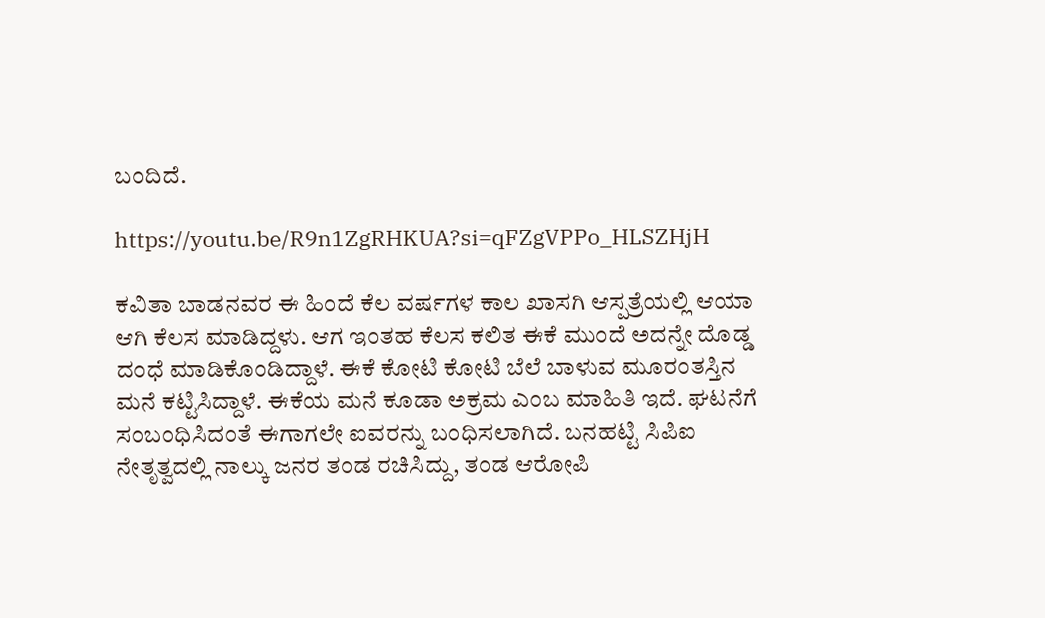ಬಂದಿದೆ.

https://youtu.be/R9n1ZgRHKUA?si=qFZgVPPo_HLSZHjH

ಕವಿತಾ ಬಾಡನವರ ಈ ಹಿಂದೆ ಕೆಲ ವರ್ಷಗಳ ಕಾಲ ಖಾಸಗಿ ಆಸ್ಪತ್ರೆಯಲ್ಲಿ ಆಯಾ ಆಗಿ ಕೆಲಸ‌ ಮಾಡಿದ್ದಳು. ಆಗ ಇಂತಹ ಕೆಲಸ‌ ಕಲಿತ ಈಕೆ‌ ಮುಂದೆ ಅದನ್ನೇ ದೊಡ್ಡ ದಂಧೆ ಮಾಡಿಕೊಂಡಿದ್ದಾಳೆ. ಈಕೆ ಕೋಟಿ ಕೋಟಿ ಬೆಲೆ ಬಾಳುವ ಮೂರಂತಸ್ತಿನ ಮನೆ ಕಟ್ಟಿಸಿದ್ದಾಳೆ. ಈಕೆಯ ಮನೆ ಕೂಡಾ ಅಕ್ರಮ ಎಂಬ ಮಾಹಿತಿ‌ ಇದೆ. ಘಟನೆಗೆ ಸಂಬಂಧಿಸಿದಂತೆ ಈಗಾಗಲೇ ಐವರನ್ನು ಬಂಧಿಸಲಾಗಿದೆ. ಬನಹಟ್ಟಿ‌ ಸಿಪಿಐ ನೇತೃತ್ವದಲ್ಲಿ ನಾಲ್ಕು ಜನರ ತಂಡ ರಚಿಸಿದ್ದು, ತಂಡ‌ ಆರೋಪಿ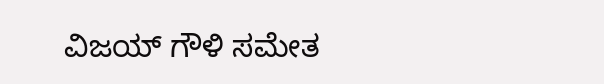ವಿಜಯ್ ಗೌಳಿ ಸಮೇತ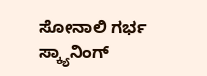ಸೋನಾಲಿ‌ ಗರ್ಭ ಸ್ಕ್ಯಾನಿಂಗ್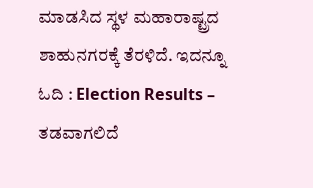ಮಾಡಸಿದ ಸ್ಥಳ ಮಹಾರಾಷ್ಟ್ರದ ಶಾಹುನಗರಕ್ಕೆ ತೆರಳಿದೆ. ಇದನ್ನೂ ಓದಿ : Election Results – ತಡವಾಗಲಿದೆ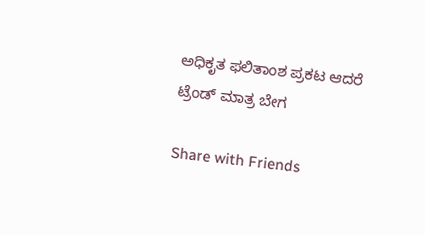ಅಧಿಕೃತ ಫಲಿತಾಂಶ ಪ್ರಕಟ ಆದರೆ ಟ್ರೆಂಡ್‌ ಮಾತ್ರ ಬೇಗ

Share with Friends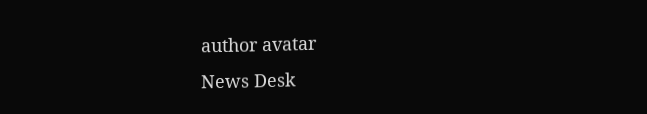author avatar
News Desk